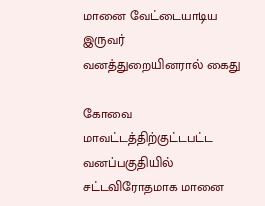மானை வேட்டையாடிய இருவர் வனத்துறையினரால் கைது

கோவை மாவட்டத்திற்குட்டபட்ட வனப்பகுதியில் சட்டவிரோதமாக மானை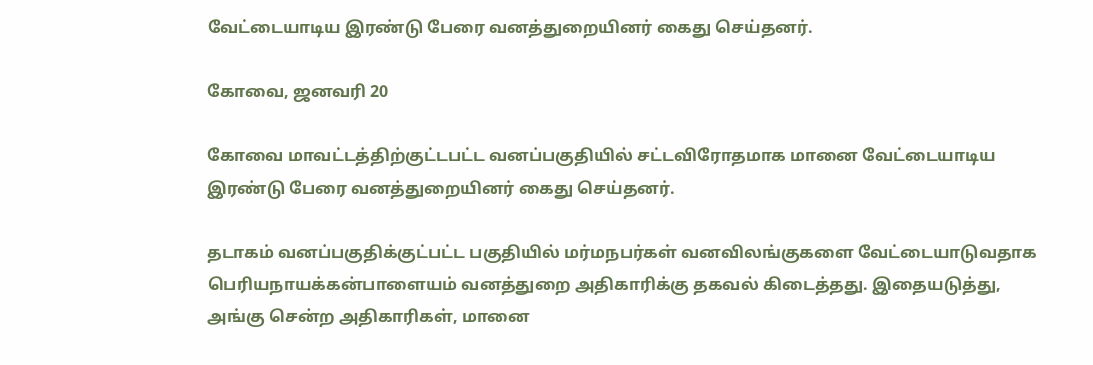வேட்டையாடிய இரண்டு பேரை வனத்துறையினர் கைது செய்தனர்.

கோவை, ஜனவரி 20

கோவை மாவட்டத்திற்குட்டபட்ட வனப்பகுதியில் சட்டவிரோதமாக மானை வேட்டையாடிய இரண்டு பேரை வனத்துறையினர் கைது செய்தனர்.

தடாகம் வனப்பகுதிக்குட்பட்ட பகுதியில் மர்மநபர்கள் வனவிலங்குகளை வேட்டையாடுவதாக பெரியநாயக்கன்பாளையம் வனத்துறை அதிகாரிக்கு தகவல் கிடைத்தது. இதையடுத்து, அங்கு சென்ற அதிகாரிகள், மானை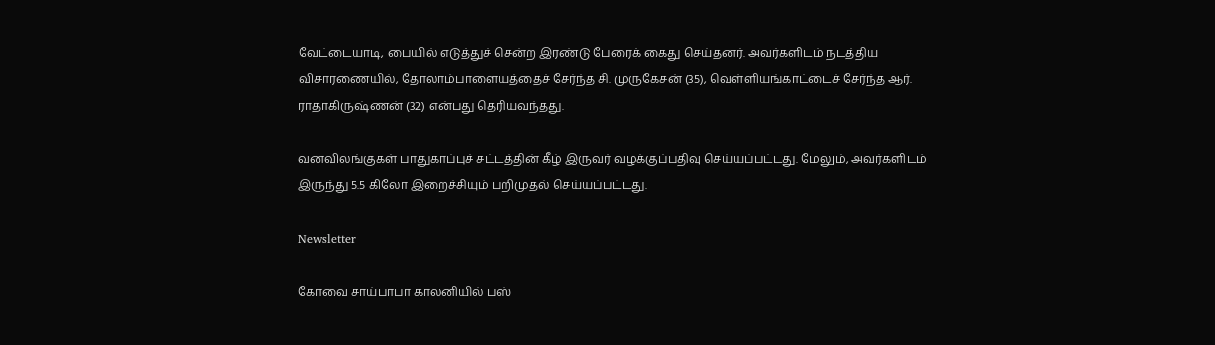வேட்டையாடி, பையில் எடுத்துச் சென்ற இரண்டு பேரைக் கைது செய்தனர். அவர்களிடம் நடத்திய விசாரணையில், தோலாம்பாளையத்தைச் சேர்ந்த சி. முருகேசன் (35), வெள்ளியங்காட்டைச் சேர்ந்த ஆர். ராதாகிருஷ்ணன் (32) என்பது தெரியவந்தது.

வனவிலங்குகள் பாதுகாப்புச் சட்டத்தின் கீழ் இருவர் வழக்குப்பதிவு செய்யப்பட்டது. மேலும், அவர்களிடம் இருந்து 5.5 கிலோ இறைச்சியும் பறிமுதல் செய்யப்பட்டது.

Newsletter

கோவை சாய்பாபா காலனியில் பஸ்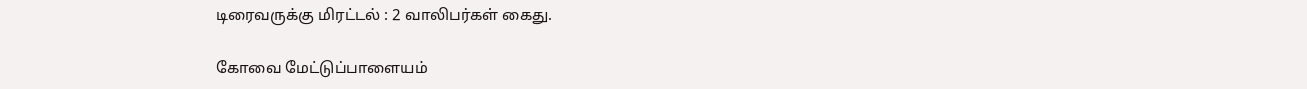டிரைவருக்கு மிரட்டல் : 2 வாலிபர்கள் கைது.

கோவை மேட்டுப்பாளையம்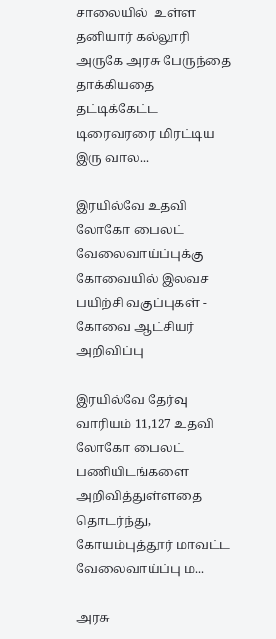சாலையில்  உள்ள தனியார் கல்லூரி அருகே அரசு பேருந்தை தாக்கியதை தட்டிக்கேட்ட டிரைவரரை மிரட்டிய இரு வால...

இரயில்வே உதவி லோகோ பைலட் வேலைவாய்ப்புக்கு கோவையில் இலவச பயிற்சி வகுப்புகள் - கோவை ஆட்சியர் அறிவிப்பு

இரயில்வே தேர்வு வாரியம் 11,127 உதவி லோகோ பைலட் பணியிடங்களை அறிவித்துள்ளதை தொடர்ந்து, கோயம்புத்தூர் மாவட்ட வேலைவாய்ப்பு ம...

அரசு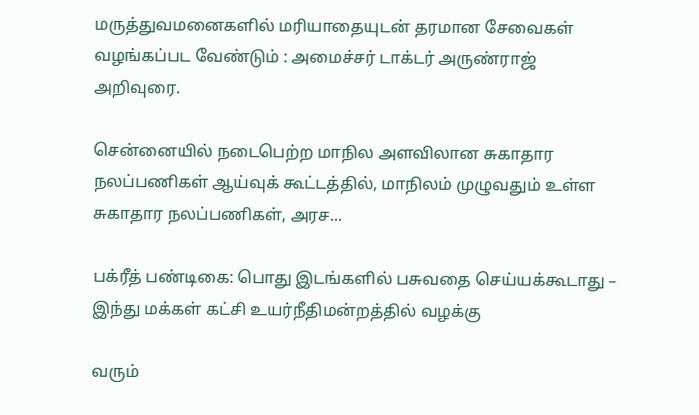மருத்துவமனைகளில் மரியாதையுடன் தரமான சேவைகள் வழங்கப்பட வேண்டும் : அமைச்சர் டாக்டர் அருண்ராஜ் அறிவுரை.

சென்னையில் நடைபெற்ற மாநில அளவிலான சுகாதார நலப்பணிகள் ஆய்வுக் கூட்டத்தில், மாநிலம் முழுவதும் உள்ள சுகாதார நலப்பணிகள், அரச...

பக்ரீத் பண்டிகை: பொது இடங்களில் பசுவதை செய்யக்கூடாது – இந்து மக்கள் கட்சி உயர்நீதிமன்றத்தில் வழக்கு

வரும்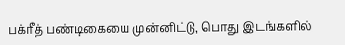பக்ரீத் பண்டிகையை முன்னிட்டு, பொது இடங்களில்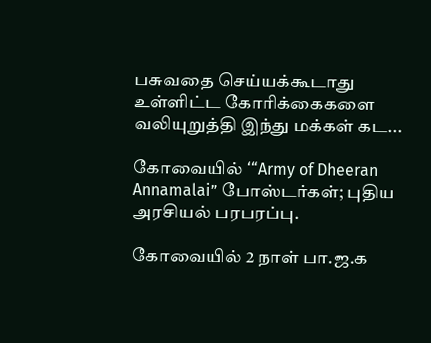பசுவதை செய்யக்கூடாது உள்ளிட்ட கோரிக்கைகளை வலியுறுத்தி இந்து மக்கள் கட...

கோவையில் ‘“Army of Dheeran Annamalai” போஸ்டர்கள்; புதிய அரசியல் பரபரப்பு.

கோவையில் 2 நாள் பா.ஜ.க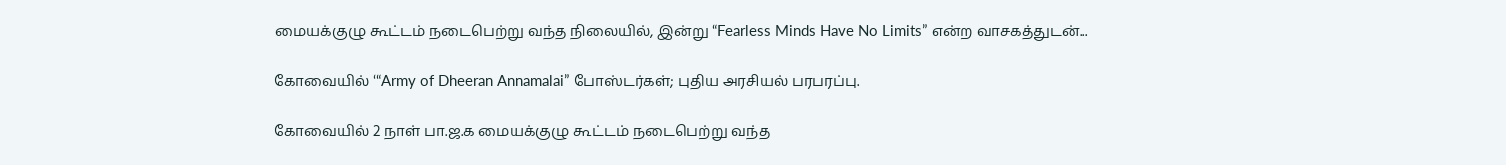மையக்குழு கூட்டம் நடைபெற்று வந்த நிலையில், இன்று “Fearless Minds Have No Limits” என்ற வாசகத்துடன்...

கோவையில் ‘“Army of Dheeran Annamalai” போஸ்டர்கள்; புதிய அரசியல் பரபரப்பு.

கோவையில் 2 நாள் பா.ஜ.க மையக்குழு கூட்டம் நடைபெற்று வந்த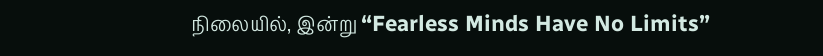நிலையில், இன்று “Fearless Minds Have No Limits”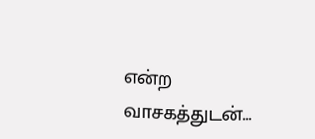என்ற வாசகத்துடன்...